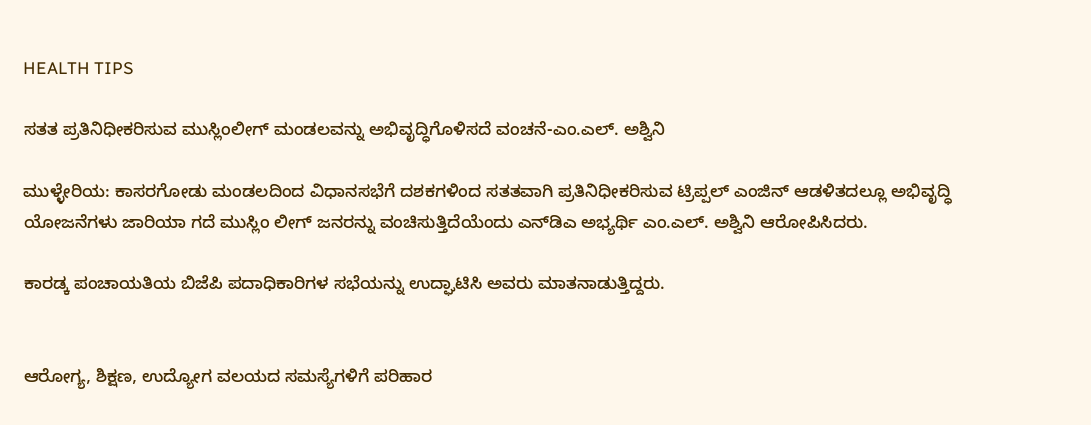HEALTH TIPS

ಸತತ ಪ್ರತಿನಿಧೀಕರಿಸುವ ಮುಸ್ಲಿಂಲೀಗ್ ಮಂಡಲವನ್ನು ಅಭಿವೃದ್ಧಿಗೊಳಿಸದೆ ವಂಚನೆ-ಎಂ.ಎಲ್. ಅಶ್ವಿನಿ

ಮುಳ್ಳೇರಿಯ: ಕಾಸರಗೋಡು ಮಂಡಲದಿಂದ ವಿಧಾನಸಭೆಗೆ ದಶಕಗಳಿಂದ ಸತತವಾಗಿ ಪ್ರತಿನಿಧೀಕರಿಸುವ ಟ್ರಿಪ್ಪಲ್ ಎಂಜಿನ್ ಆಡಳಿತದಲ್ಲೂ ಅಭಿವೃದ್ಧಿ ಯೋಜನೆಗಳು ಜಾರಿಯಾ ಗದೆ ಮುಸ್ಲಿಂ ಲೀಗ್ ಜನರನ್ನು ವಂಚಿಸುತ್ತಿದೆಯೆಂದು ಎನ್‍ಡಿಎ ಅಭ್ಯರ್ಥಿ ಎಂ.ಎಲ್. ಅಶ್ವಿನಿ ಆರೋಪಿಸಿದರು.

ಕಾರಡ್ಕ ಪಂಚಾಯತಿಯ ಬಿಜೆಪಿ ಪದಾಧಿಕಾರಿಗಳ ಸಭೆಯನ್ನು ಉದ್ಘಾಟಿಸಿ ಅವರು ಮಾತನಾಡುತ್ತಿದ್ದರು.


ಆರೋಗ್ಯ, ಶಿಕ್ಷಣ, ಉದ್ಯೋಗ ವಲಯದ ಸಮಸ್ಯೆಗಳಿಗೆ ಪರಿಹಾರ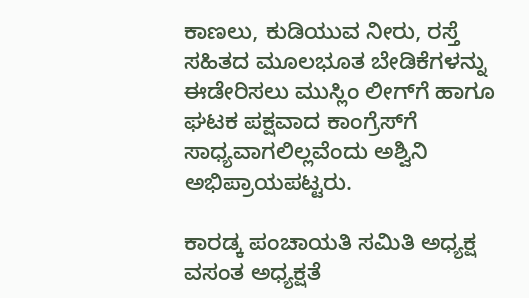ಕಾಣಲು, ಕುಡಿಯುವ ನೀರು, ರಸ್ತೆ ಸಹಿತದ ಮೂಲಭೂತ ಬೇಡಿಕೆಗಳನ್ನು ಈಡೇರಿಸಲು ಮುಸ್ಲಿಂ ಲೀಗ್‍ಗೆ ಹಾಗೂ  ಘಟಕ ಪಕ್ಷವಾದ ಕಾಂಗ್ರೆಸ್‍ಗೆ ಸಾಧ್ಯವಾಗಲಿಲ್ಲವೆಂದು ಅಶ್ವಿನಿ ಅಭಿಪ್ರಾಯಪಟ್ಟರು.

ಕಾರಡ್ಕ ಪಂಚಾಯತಿ ಸಮಿತಿ ಅಧ್ಯಕ್ಷ ವಸಂತ ಅಧ್ಯಕ್ಷತೆ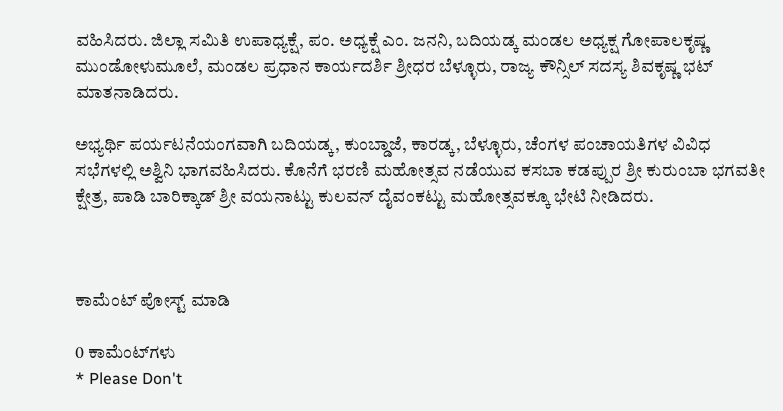ವಹಿಸಿದರು. ಜಿಲ್ಲಾ ಸಮಿತಿ ಉಪಾಧ್ಯಕ್ಷೆ, ಪಂ. ಅಧ್ಯಕ್ಷೆ ಎಂ. ಜನನಿ, ಬದಿಯಡ್ಕ ಮಂಡಲ ಅಧ್ಯಕ್ಷ ಗೋಪಾಲಕೃಷ್ಣ ಮುಂಡೋಳುಮೂಲೆ, ಮಂಡಲ ಪ್ರಧಾನ ಕಾರ್ಯದರ್ಶಿ ಶ್ರೀಧರ ಬೆಳ್ಳೂರು, ರಾಜ್ಯ ಕೌನ್ಸಿಲ್ ಸದಸ್ಯ ಶಿವಕೃಷ್ಣ ಭಟ್ ಮಾತನಾಡಿದರು.

ಅಭ್ಯರ್ಥಿ ಪರ್ಯಟನೆಯಂಗವಾಗಿ ಬದಿಯಡ್ಕ, ಕುಂಬ್ಡಾಜೆ, ಕಾರಡ್ಕ, ಬೆಳ್ಳೂರು, ಚೆಂಗಳ ಪಂಚಾಯತಿಗಳ ವಿವಿಧ ಸಭೆಗಳಲ್ಲಿ ಅಶ್ವಿನಿ ಭಾಗವಹಿಸಿದರು. ಕೊನೆಗೆ ಭರಣಿ ಮಹೋತ್ಸವ ನಡೆಯುವ ಕಸಬಾ ಕಡಪ್ಪುರ ಶ್ರೀ ಕುರುಂಬಾ ಭಗವತೀ ಕ್ಷೇತ್ರ, ಪಾಡಿ ಬಾರಿಕ್ಕಾಡ್ ಶ್ರೀ ವಯನಾಟ್ಟು ಕುಲವನ್ ದೈವಂಕಟ್ಟು ಮಹೋತ್ಸವಕ್ಕೂ ಭೇಟಿ ನೀಡಿದರು.



ಕಾಮೆಂಟ್‌‌ ಪೋಸ್ಟ್‌ ಮಾಡಿ

0 ಕಾಮೆಂಟ್‌ಗಳು
* Please Don't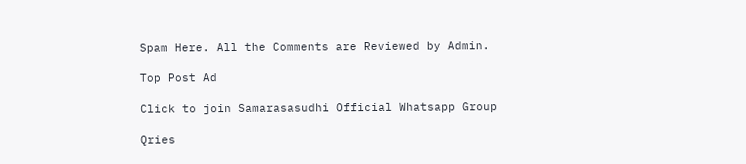Spam Here. All the Comments are Reviewed by Admin.

Top Post Ad

Click to join Samarasasudhi Official Whatsapp Group

Qries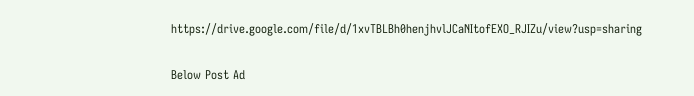https://drive.google.com/file/d/1xvTBLBh0henjhvlJCaNItofEXO_RJIZu/view?usp=sharing

Below Post Ad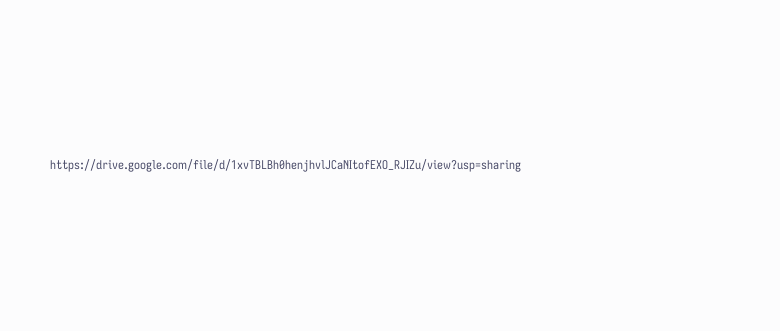https://drive.google.com/file/d/1xvTBLBh0henjhvlJCaNItofEXO_RJIZu/view?usp=sharing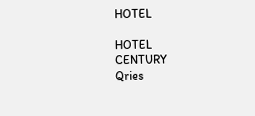HOTEL

HOTEL
CENTURY
Qries